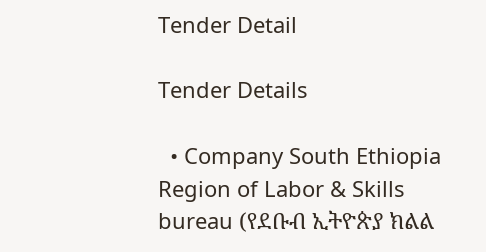Tender Detail

Tender Details

  • Company South Ethiopia Region of Labor & Skills bureau (የደቡብ ኢትዮጵያ ክልል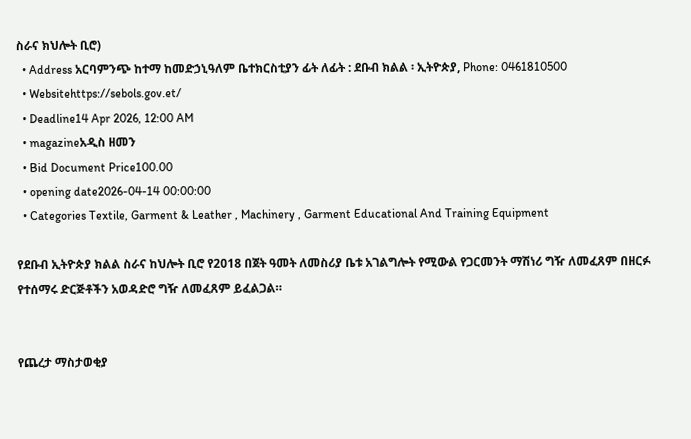ስራና ክህሎት ቢሮ)
  • Address አርባምንጭ ከተማ ከመድኃኒዓለም ቤተክርስቲያን ፊት ለፊት : ደቡብ ክልል ፡ ኢትዮጵያ, Phone: 0461810500
  • Websitehttps://sebols.gov.et/
  • Deadline14 Apr 2026, 12:00 AM
  • magazineአዲስ ዘመን
  • Bid Document Price100.00
  • opening date2026-04-14 00:00:00
  • Categories Textile, Garment & Leather , Machinery , Garment Educational And Training Equipment

የደቡብ ኢትዮጵያ ክልል ስራና ከህሎት ቢሮ የ2018 በጀት ዓመት ለመስሪያ ቤቱ አገልግሎት የሚውል የጋርመንት ማሽነሪ ግዥ ለመፈጸም በዘርፉ የተሰማሩ ድርጅቶችን አወዳድሮ ግዥ ለመፈጸም ይፈልጋል።


የጨረታ ማስታወቂያ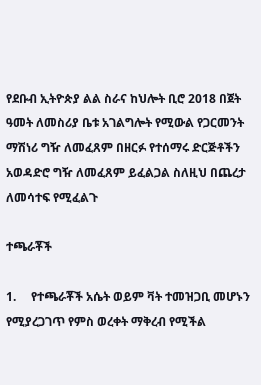የደቡብ ኢትዮጵያ ልል ስራና ከህሎት ቢሮ 2018 በጀት ዓመት ለመስሪያ ቤቱ አገልግሎት የሚውል የጋርመንት ማሽነሪ ግዥ ለመፈጸም በዘርፉ የተሰማሩ ድርጅቶችን አወዳድሮ ግዥ ለመፈጸም ይፈልጋል ስለዚህ በጨረታ ለመሳተፍ የሚፈልጉ

ተጫራቾች

1.     የተጫራቾች አሴት ወይም ቫት ተመዝጋቢ መሆኑን የሚያረጋገጥ የምስ ወረቀት ማቅረብ የሚችል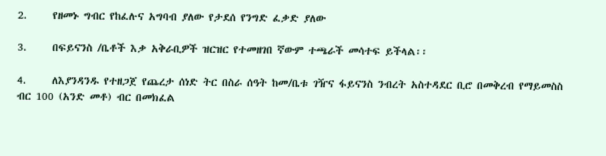2.     የዘመኑ ግብር የከፈሉና አግባብ ያለው የታደሰ የንግድ ፈቃድ ያለው

3.     በፍይናንስ /ቤቶች እቃ አቅራቢዎች ዝርዝር የተመዘገበ ኛውም ተጫራች መሳተፍ ይችላል፡፡

4.     ለእያንዳንዱ የተዘጋጀ የጨረታ ሰነድ ትር በስራ ሰዓት ከመ/ቤቱ ገዥና ፋይናንስ ንብረት አስተዳደር ቢሮ በመቅረብ የማይመስስ ብር 100 (አንድ መቶ) ብር በመክፈል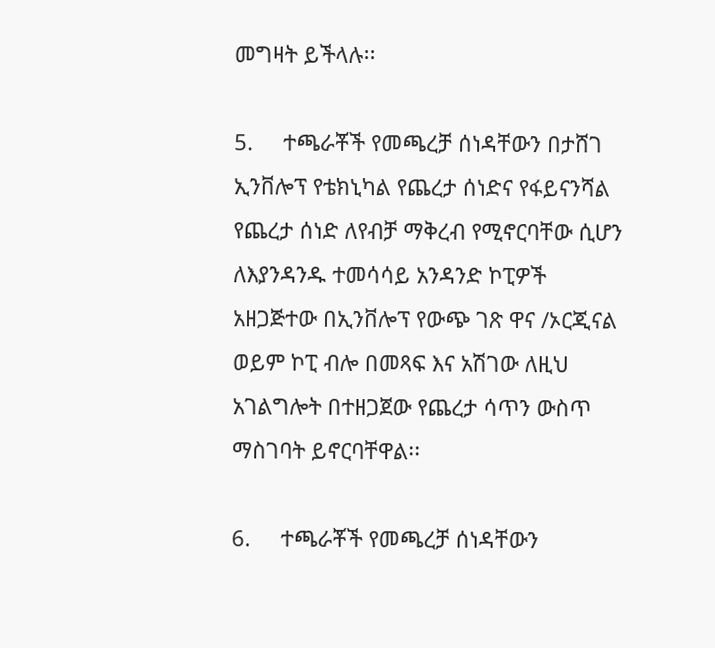መግዛት ይችላሉ፡፡

5.     ተጫራቾች የመጫረቻ ሰነዳቸውን በታሸገ ኢንቨሎፕ የቴክኒካል የጨረታ ሰነድና የፋይናንሻል የጨረታ ሰነድ ለየብቻ ማቅረብ የሚኖርባቸው ሲሆን ለእያንዳንዱ ተመሳሳይ አንዳንድ ኮፒዎች አዘጋጅተው በኢንቨሎፕ የውጭ ገጽ ዋና /ኦርጂናል ወይም ኮፒ ብሎ በመጻፍ እና አሽገው ለዚህ አገልግሎት በተዘጋጀው የጨረታ ሳጥን ውስጥ ማስገባት ይኖርባቸዋል፡፡

6.     ተጫራቾች የመጫረቻ ሰነዳቸውን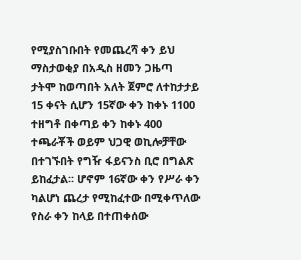የሚያስገቡበት የመጨረሻ ቀን ይህ ማስታወቂያ በአዲስ ዘመን ጋዜጣ ታትሞ ከወጣበት አለት ጀምሮ ለተከታታይ 15 ቀናት ሲሆን 15ኛው ቀን ከቀኑ 1100 ተዘግቶ በቀጣይ ቀን ከቀኑ 400 ተጫራቾች ወይም ህጋዊ ወኪሎቻቸው በተገኙበት የግዥ ፋይናንስ ቢሮ በግልጽ ይከፈታል፡፡ ሆኖም 16ኛው ቀን የሥራ ቀን ካልሆነ ጨረታ የሚከፈተው በሚቀጥለው የስራ ቀን ከላይ በተጠቀሰው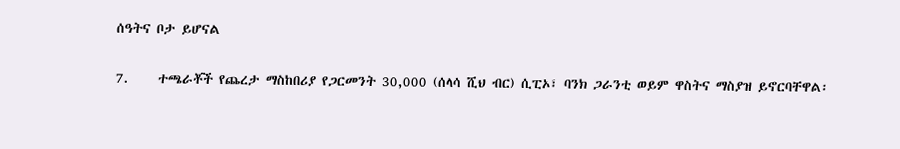ሰዓትና ቦታ ይሆናል

7.     ተጫራቾች የጨረታ ማስከበሪያ የጋርመንት 30,000 (ሰላሳ ሺህ ብር) ሲፒኦ፣ ባንክ ጋራንቲ ወይም ዋስትና ማስያዝ ይኖርባቸዋል፡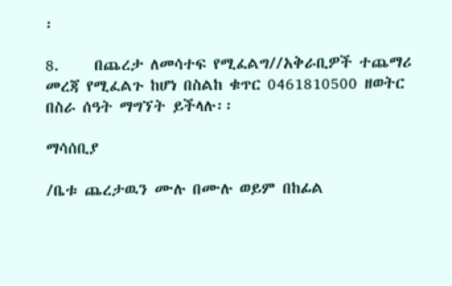፡

8.     በጨረታ ለመሳተፍ የሚፈልግ//አቅራቢዎች ተጨማሪ መረጃ የሚፈልጉ ከሆነ በስልከ ቁጥር 0461810500 ዘወትር በስራ ሰዓት ማግኘት ይችላሉ፡፡

ማሳሰቢያ

/ቤቱ ጨረታዉን ሙሉ በሙሉ ወይም በከፊል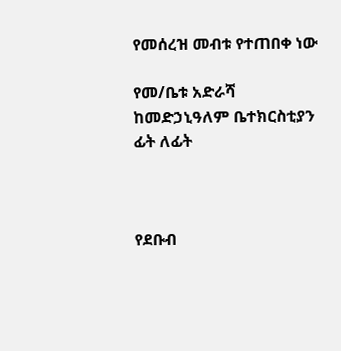የመሰረዝ መብቱ የተጠበቀ ነው

የመ/ቤቱ አድራሻ ከመድኃኒዓለም ቤተክርስቲያን ፊት ለፊት



የደቡብ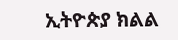ኢትዮጵያ ክልል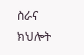ስራና ክህሎት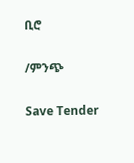ቢሮ

/ምንጭ

Save Tender